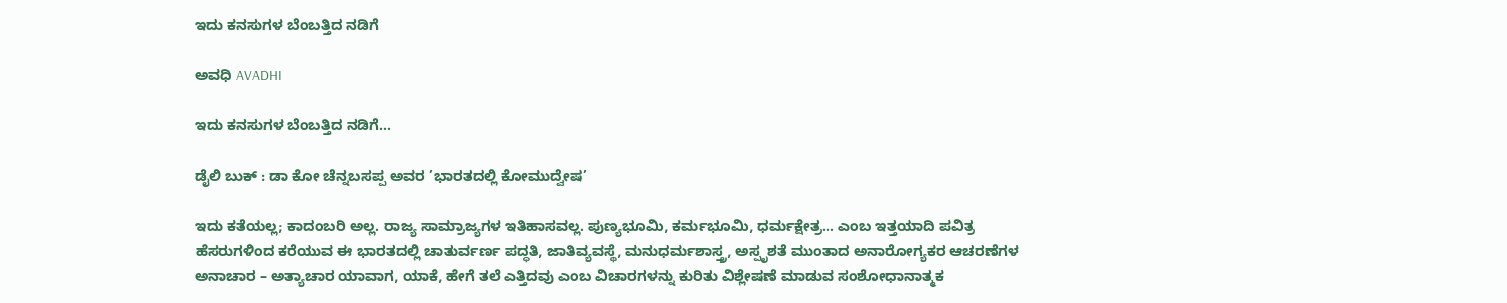ಇದು ಕನಸುಗಳ ಬೆಂಬತ್ತಿದ ನಡಿಗೆ‍

ಅವಧಿ AVADHI

ಇದು ಕನಸುಗಳ ಬೆಂಬತ್ತಿದ ನಡಿಗೆ...

ಡೈಲಿ ಬುಕ್ : ಡಾ ಕೋ ಚೆನ್ನಬಸಪ್ಪ ಅವರ ’ಭಾರತದಲ್ಲಿ ಕೋಮುದ್ವೇಷ’

ಇದು ಕತೆಯಲ್ಲ; ಕಾದಂಬರಿ ಅಲ್ಲ. ರಾಜ್ಯ ಸಾಮ್ರಾಜ್ಯಗಳ ಇತಿಹಾಸವಲ್ಲ. ಪುಣ್ಯಭೂಮಿ, ಕರ್ಮಭೂಮಿ, ಧರ್ಮಕ್ಷೇತ್ರ… ಎಂಬ ಇತ್ತಯಾದಿ ಪವಿತ್ರ ಹೆಸರುಗಳಿಂದ ಕರೆಯುವ ಈ ಭಾರತದಲ್ಲಿ ಚಾತುರ್ವರ್ಣ ಪದ್ಧತಿ, ಜಾತಿವ್ಯವಸ್ಥೆ, ಮನುಧರ್ಮಶಾಸ್ತ್ರ, ಅಸ್ಪೃಶತೆ ಮುಂತಾದ ಅನಾರೋಗ್ಯಕರ ಆಚರಣೆಗಳ ಅನಾಚಾರ – ಅತ್ಯಾಚಾರ ಯಾವಾಗ, ಯಾಕೆ, ಹೇಗೆ ತಲೆ ಎತ್ತಿದವು ಎಂಬ ವಿಚಾರಗಳನ್ನು ಕುರಿತು ವಿಶ್ಲೇಷಣೆ ಮಾಡುವ ಸಂಶೋಧಾನಾತ್ಮಕ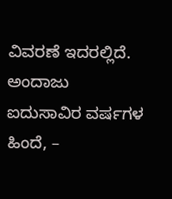ವಿವರಣೆ ಇದರಲ್ಲಿದೆ. ಅಂದಾಜು ಐದುಸಾವಿರ ವರ್ಷಗಳ ಹಿಂದೆ, –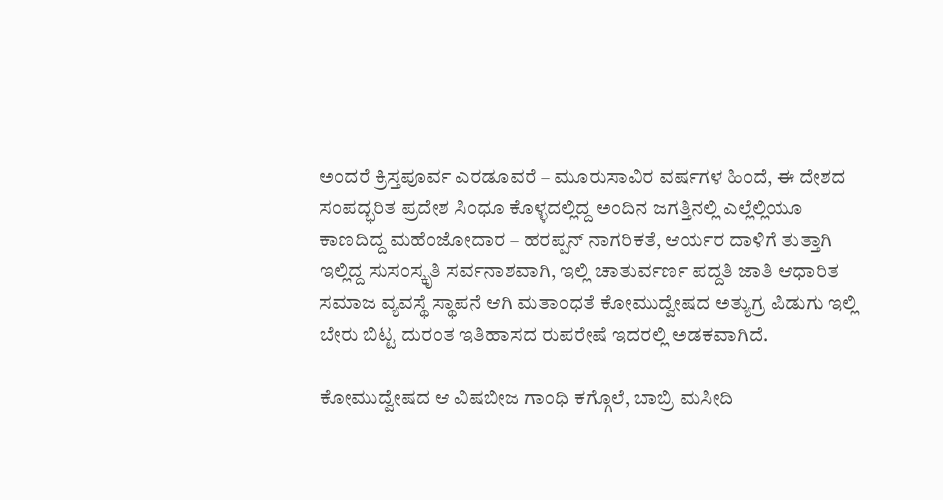ಅಂದರೆ ಕ್ರಿಸ್ತಪೂರ್ವ ಎರಡೂವರೆ – ಮೂರುಸಾವಿರ ವರ್ಷಗಳ ಹಿಂದೆ, ಈ ದೇಶದ ಸಂಪದ್ಭರಿತ ಪ್ರದೇಶ ಸಿಂಧೂ ಕೊಳ್ಳದಲ್ಲಿದ್ದ ಅಂದಿನ ಜಗತ್ತಿನಲ್ಲಿ ಎಲ್ಲೆಲ್ಲಿಯೂ ಕಾಣದಿದ್ದ ಮಹೆಂಜೋದಾರ – ಹರಪ್ಪನ್ ನಾಗರಿಕತೆ, ಆರ್ಯರ ದಾಳಿಗೆ ತುತ್ತಾಗಿ ಇಲ್ಲಿದ್ದ ಸುಸಂಸ್ಕೃತಿ ಸರ್ವನಾಶವಾಗಿ, ಇಲ್ಲಿ ಚಾತುರ್ವರ್ಣ ಪದ್ದತಿ ಜಾತಿ ಆಧಾರಿತ ಸಮಾಜ ವ್ಯವಸ್ಥೆ ಸ್ಥಾಪನೆ ಆಗಿ ಮತಾಂಧತೆ ಕೋಮುದ್ವೇಷದ ಅತ್ಯುಗ್ರ ಪಿಡುಗು ಇಲ್ಲಿ ಬೇರು ಬಿಟ್ಟ ದುರಂತ ಇತಿಹಾಸದ ರುಪರೇಷೆ ಇದರಲ್ಲಿ ಅಡಕವಾಗಿದೆ.

ಕೋಮುದ್ವೇಷದ ಆ ವಿಷಬೀಜ ಗಾಂಧಿ ಕಗ್ಗೊಲೆ, ಬಾಬ್ರಿ ಮಸೀದಿ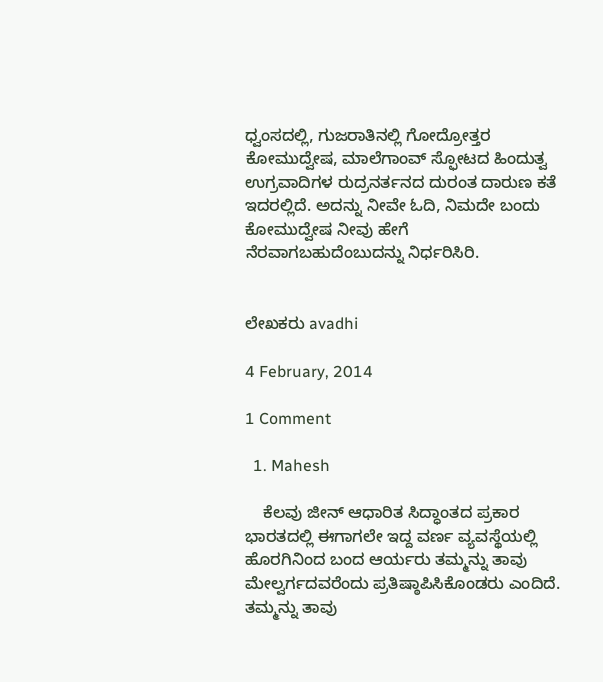ಧ್ವಂಸದಲ್ಲಿ, ಗುಜರಾತಿನಲ್ಲಿ ಗೋದ್ರೋತ್ತರ ಕೋಮುದ್ವೇಷ, ಮಾಲೆಗಾಂವ್ ಸ್ಫೋಟದ ಹಿಂದುತ್ವ ಉಗ್ರವಾದಿಗಳ ರುದ್ರನರ್ತನದ ದುರಂತ ದಾರುಣ ಕತೆ ಇದರಲ್ಲಿದೆ. ಅದನ್ನು ನೀವೇ ಓದಿ, ನಿಮದೇ ಬಂದು ಕೋಮುದ್ವೇಷ ನೀವು ಹೇಗೆ ನೆರವಾಗಬಹುದೆಂಬುದನ್ನು ನಿರ್ಧರಿಸಿರಿ.


ಲೇಖಕರು avadhi

4 February, 2014

1 Comment

  1. Mahesh

    ಕೆಲವು ಜೀನ್ ಆಧಾರಿತ ಸಿದ್ಧಾಂತದ ಪ್ರಕಾರ ಭಾರತದಲ್ಲಿ ಈಗಾಗಲೇ ಇದ್ದ ವರ್ಣ ವ್ಯವಸ್ಥೆಯಲ್ಲಿ ಹೊರಗಿನಿಂದ ಬಂದ ಆರ್ಯರು ತಮ್ಮನ್ನು ತಾವು ಮೇಲ್ವರ್ಗದವರೆಂದು ಪ್ರತಿಷ್ಠಾಪಿಸಿಕೊಂಡರು ಎಂದಿದೆ. ತಮ್ಮನ್ನು ತಾವು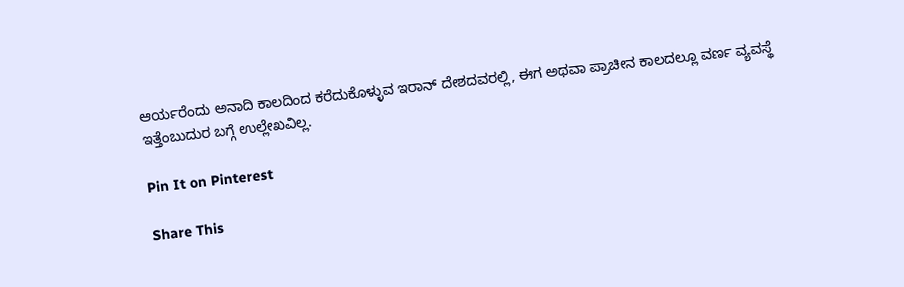ಆರ್ಯರೆಂದು ಅನಾದಿ ಕಾಲದಿಂದ ಕರೆದುಕೊಳ್ಳುವ ಇರಾನ್ ದೇಶದವರಲ್ಲಿ, ಈಗ ಅಥವಾ ಪ್ರಾಚೀನ ಕಾಲದಲ್ಲೂ ವರ್ಣ ವ್ಯವಸ್ಥೆ ಇತ್ತೆಂಬುದುರ ಬಗ್ಗೆ ಉಲ್ಲೇಖವಿಲ್ಲ.

Pin It on Pinterest

Share This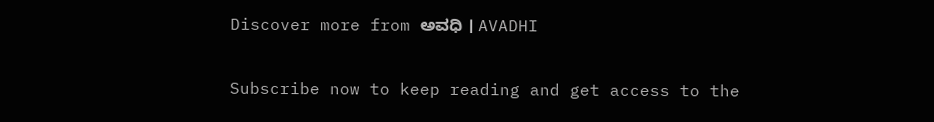Discover more from ಅವಧಿ । AVADHI

Subscribe now to keep reading and get access to the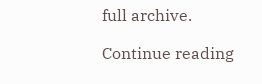full archive.

Continue reading